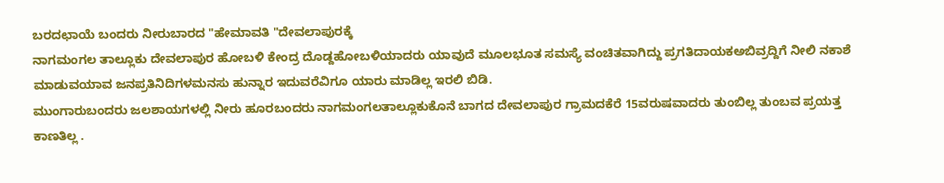ಬರದಛಾಯೆ ಬಂದರು ನೀರುಬಾರದ "ಹೇಮಾವತಿ "ದೇವಲಾಪುರಕ್ಕೆ
ನಾಗಮಂಗಲ ತಾಲ್ಲೂಕು ದೇವಲಾಪುರ ಹೋಬಳಿ ಕೇಂದ್ರ ದೊಡ್ದಹೋಬಳಿಯಾದರು ಯಾವುದೆ ಮೂಲಭೂತ ಸಮಸ್ಯೆ ವಂಚಿತವಾಗಿದ್ದು ಪ್ರಗತಿದಾಯಕಅಬಿವ್ರದ್ದಿಗೆ ನೀಲಿ ನಕಾಶೆ ಮಾಡುವಯಾವ ಜನಪ್ರತಿನಿದಿಗಳಮನಸು ಹುನ್ನಾರ ಇದುವರೆವಿಗೂ ಯಾರು ಮಾಡಿಲ್ಲ ಇರಲಿ ಬಿಡಿ.
ಮುಂಗಾರುಬಂದರು ಜಲಶಾಯಗಳಲ್ಲಿ ನೀರು ಹೂರಬಂದರು ನಾಗಮಂಗಲತಾಲ್ಲೂಕುಕೊನೆ ಬಾಗದ ದೇವಲಾಪುರ ಗ್ರಾಮದಕೆರೆ 15ವರುಷವಾದರು ತುಂಬಿಲ್ಲ ತುಂಬವ ಪ್ರಯತ್ತ ಕಾಣತಿಲ್ಲ .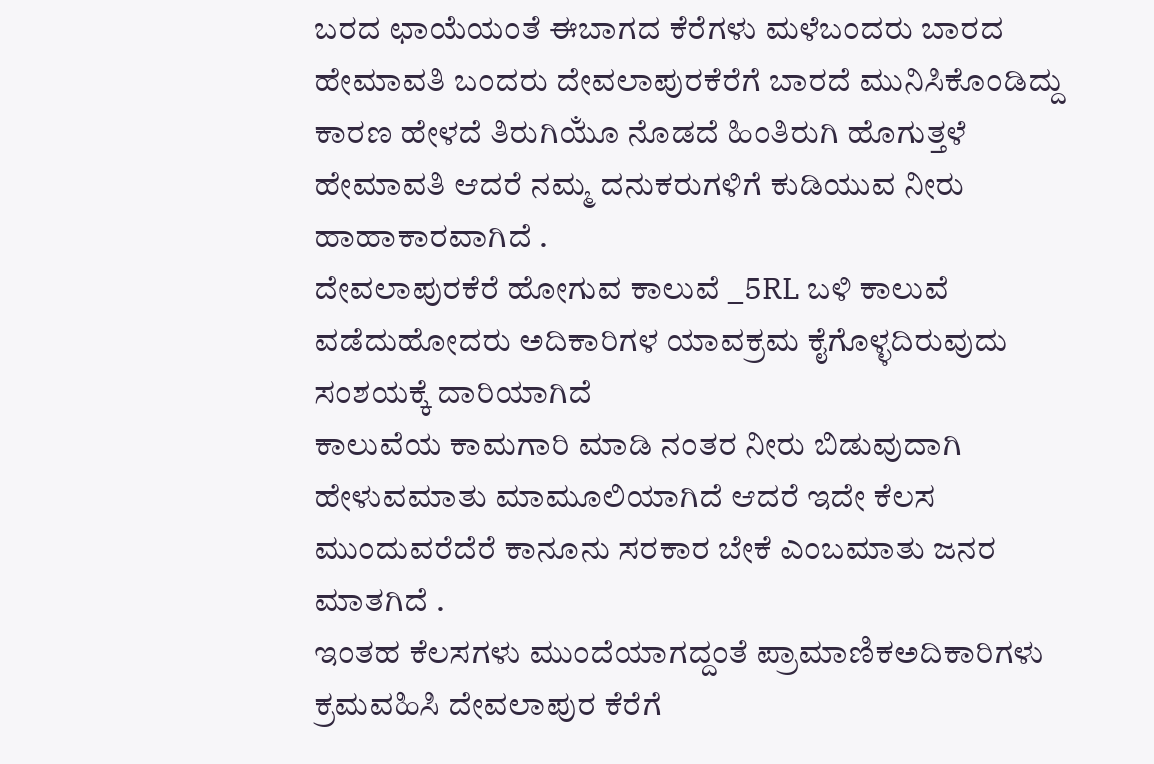ಬರದ ಛಾಯೆಯಂತೆ ಈಬಾಗದ ಕೆರೆಗಳು ಮಳೆಬಂದರು ಬಾರದ ಹೇಮಾವತಿ ಬಂದರು ದೇವಲಾಪುರಕೆರೆಗೆ ಬಾರದೆ ಮುನಿಸಿಕೊಂಡಿದ್ದು ಕಾರಣ ಹೇಳದೆ ತಿರುಗಿಯೂಁ ನೊಡದೆ ಹಿಂತಿರುಗಿ ಹೊಗುತ್ತಳೆ ಹೇಮಾವತಿ ಆದರೆ ನಮ್ಮ ದನುಕರುಗಳಿಗೆ ಕುಡಿಯುವ ನೀರು ಹಾಹಾಕಾರವಾಗಿದೆ .
ದೇವಲಾಪುರಕೆರೆ ಹೋಗುವ ಕಾಲುವೆ _5RL ಬಳಿ ಕಾಲುವೆ ವಡೆದುಹೋದರು ಅದಿಕಾರಿಗಳ ಯಾವಕ್ರಮ ಕೈಗೊಳ್ಳದಿರುವುದು ಸಂಶಯಕ್ಕೆ ದಾರಿಯಾಗಿದೆ
ಕಾಲುವೆಯ ಕಾಮಗಾರಿ ಮಾಡಿ ನಂತರ ನೀರು ಬಿಡುವುದಾಗಿ ಹೇಳುವಮಾತು ಮಾಮೂಲಿಯಾಗಿದೆ ಆದರೆ ಇದೇ ಕೆಲಸ ಮುಂದುವರೆದೆರೆ ಕಾನೂನು ಸರಕಾರ ಬೇಕೆ ಎಂಬಮಾತು ಜನರ ಮಾತಗಿದೆ .
ಇಂತಹ ಕೆಲಸಗಳು ಮುಂದೆಯಾಗದ್ದಂತೆ ಪ್ರಾಮಾಣಿಕಅದಿಕಾರಿಗಳು ಕ್ರಮವಹಿಸಿ ದೇವಲಾಪುರ ಕೆರೆಗೆ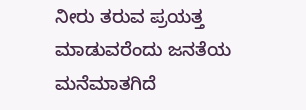ನೀರು ತರುವ ಪ್ರಯತ್ತ ಮಾಡುವರೆಂದು ಜನತೆಯ ಮನೆಮಾತಗಿದೆ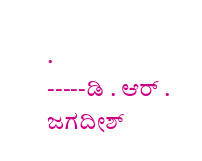.
-----ಡಿ . ಆರ್ . ಜಗದೀಶ್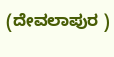(ದೇವಲಾಪುರ )